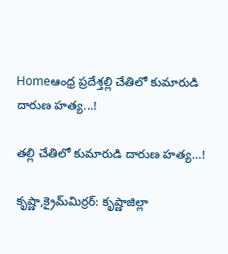Homeఆంధ్ర ప్రదేశ్తల్లి చేతిలో కుమారుడి దారుణ హత్య...!

తల్లి చేతిలో కుమారుడి దారుణ హత్య…!

కృష్ణా,క్రైమ్‌మిర్ర‌ర్‌: కృష్ణాజిల్లా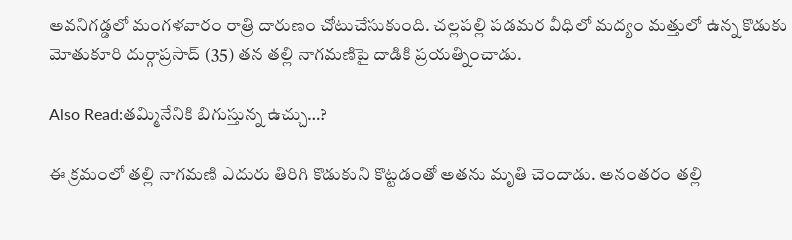అవనిగడ్డలో మంగళవారం రాత్రి దారుణం చోటుచేసుకుంది. చల్లపల్లి పడమర వీధిలో మద్యం మత్తులో ఉన్న కొడుకు మోతుకూరి దుర్గాప్రసాద్ (35) తన తల్లి నాగమణిపై దాడికి ప్రయత్నించాడు.

Also Read:త‌మ్మినేనికి బిగుస్తున్న ఉచ్చు…?

ఈ క్రమంలో తల్లి నాగమణి ఎదురు తిరిగి కొడుకుని కొట్టడంతో అతను మృతి చెందాడు. అనంతరం తల్లి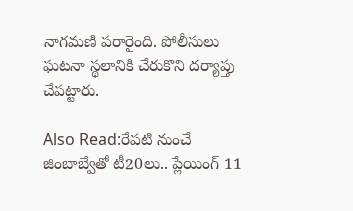నాగమణి పరారైంది. పోలీసులు ఘటనా స్థలానికి చేరుకొని దర్యాప్తు చేపట్టారు.

Also Read:రేపటి నుంచే జింబాబ్వేతో టీ20లు.. ప్లేయింగ్ 11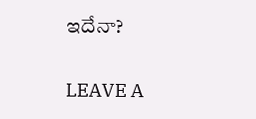ఇదేనా?

LEAVE A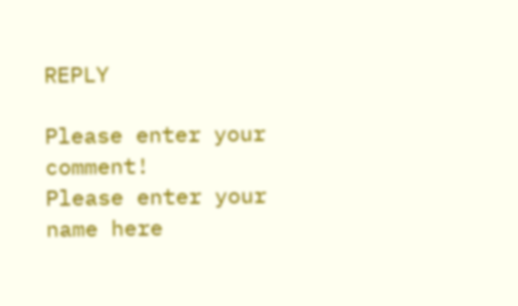REPLY

Please enter your comment!
Please enter your name here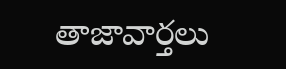తాజావార్తలు